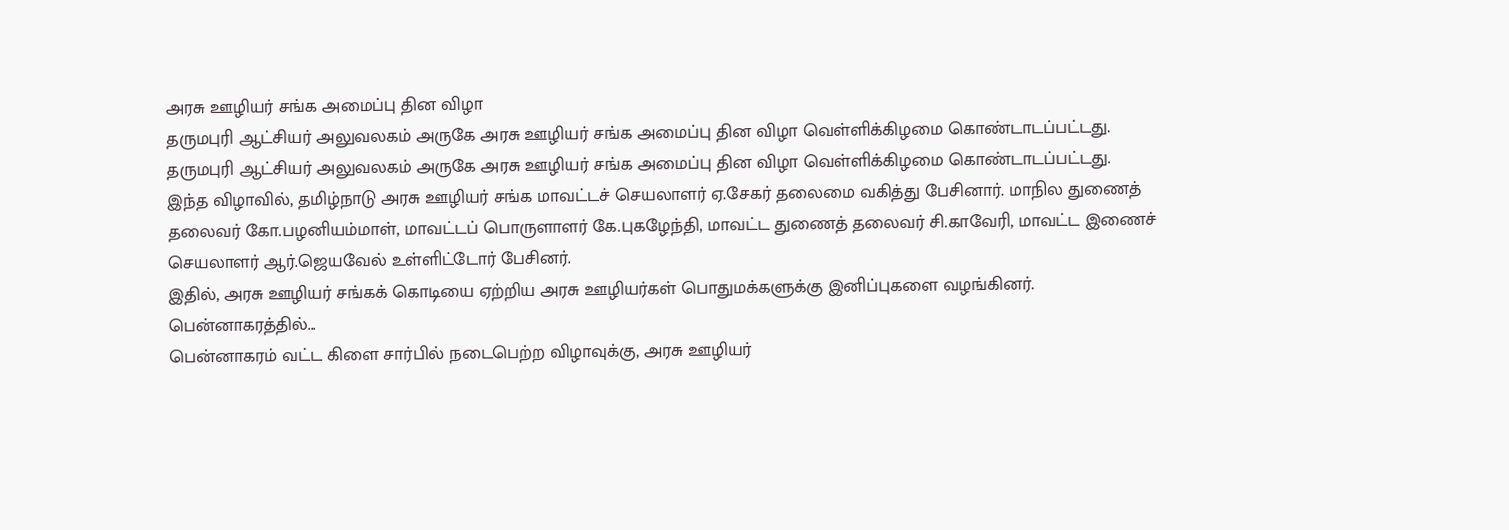அரசு ஊழியர் சங்க அமைப்பு தின விழா
தருமபுரி ஆட்சியர் அலுவலகம் அருகே அரசு ஊழியர் சங்க அமைப்பு தின விழா வெள்ளிக்கிழமை கொண்டாடப்பட்டது.
தருமபுரி ஆட்சியர் அலுவலகம் அருகே அரசு ஊழியர் சங்க அமைப்பு தின விழா வெள்ளிக்கிழமை கொண்டாடப்பட்டது.
இந்த விழாவில், தமிழ்நாடு அரசு ஊழியர் சங்க மாவட்டச் செயலாளர் ஏ.சேகர் தலைமை வகித்து பேசினார். மாநில துணைத் தலைவர் கோ.பழனியம்மாள், மாவட்டப் பொருளாளர் கே.புகழேந்தி, மாவட்ட துணைத் தலைவர் சி.காவேரி, மாவட்ட இணைச் செயலாளர் ஆர்.ஜெயவேல் உள்ளிட்டோர் பேசினர்.
இதில், அரசு ஊழியர் சங்கக் கொடியை ஏற்றிய அரசு ஊழியர்கள் பொதுமக்களுக்கு இனிப்புகளை வழங்கினர்.
பென்னாகரத்தில்...
பென்னாகரம் வட்ட கிளை சார்பில் நடைபெற்ற விழாவுக்கு, அரசு ஊழியர்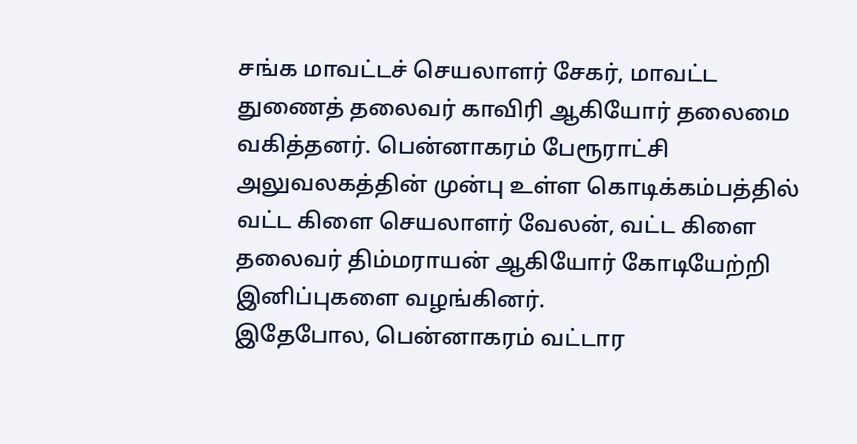சங்க மாவட்டச் செயலாளர் சேகர், மாவட்ட துணைத் தலைவர் காவிரி ஆகியோர் தலைமை வகித்தனர். பென்னாகரம் பேரூராட்சி அலுவலகத்தின் முன்பு உள்ள கொடிக்கம்பத்தில் வட்ட கிளை செயலாளர் வேலன், வட்ட கிளை தலைவர் திம்மராயன் ஆகியோர் கோடியேற்றி இனிப்புகளை வழங்கினர்.
இதேபோல, பென்னாகரம் வட்டார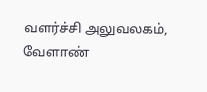வளர்ச்சி அலுவலகம், வேளாண்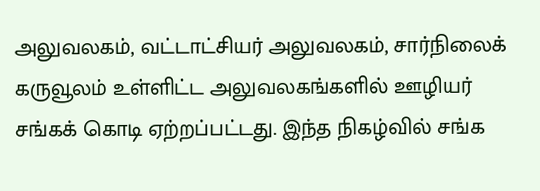அலுவலகம், வட்டாட்சியர் அலுவலகம், சார்நிலைக் கருவூலம் உள்ளிட்ட அலுவலகங்களில் ஊழியர் சங்கக் கொடி ஏற்றப்பட்டது. இந்த நிகழ்வில் சங்க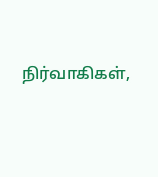நிர்வாகிகள்,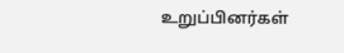உறுப்பினர்கள்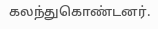கலந்துகொண்டனர்.